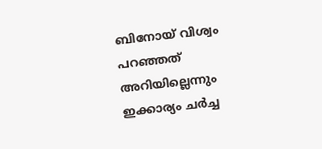ബിനോയ് വിശ്വം പറഞ്ഞത് അറിയില്ലെന്നും ഇക്കാര്യം ചർച്ച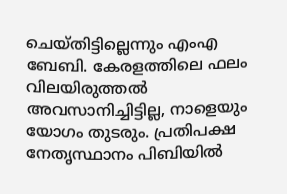ചെയ്തിട്ടില്ലെന്നും എംഎ ബേബി. കേരളത്തിലെ ഫലം വിലയിരുത്തൽ അവസാനിച്ചിട്ടില്ല, നാളെയും യോഗം തുടരും. പ്രതിപക്ഷ നേതൃസ്ഥാനം പിബിയിൽ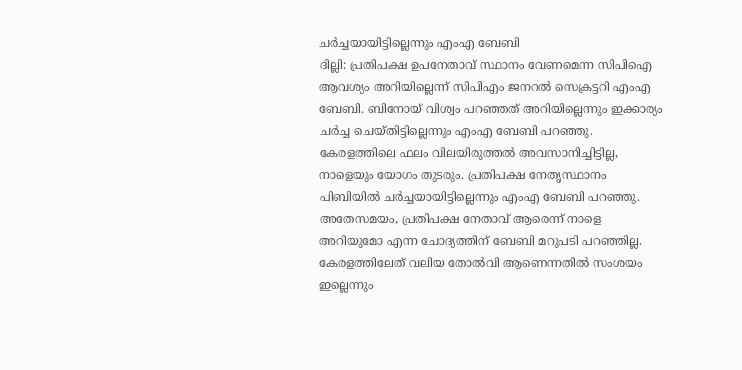ചർച്ചയായിട്ടില്ലെന്നും എംഎ ബേബി
ദില്ലി: പ്രതിപക്ഷ ഉപനേതാവ് സ്ഥാനം വേണമെന്ന സിപിഐ ആവശ്യം അറിയില്ലെന്ന് സിപിഎം ജനറൽ സെക്രട്ടറി എംഎ ബേബി. ബിനോയ് വിശ്വം പറഞ്ഞത് അറിയില്ലെന്നും ഇക്കാര്യം ചർച്ച ചെയ്തിട്ടില്ലെന്നും എംഎ ബേബി പറഞ്ഞു. കേരളത്തിലെ ഫലം വിലയിരുത്തൽ അവസാനിച്ചിട്ടില്ല, നാളെയും യോഗം തുടരും. പ്രതിപക്ഷ നേതൃസ്ഥാനം പിബിയിൽ ചർച്ചയായിട്ടില്ലെന്നും എംഎ ബേബി പറഞ്ഞു. അതേസമയം, പ്രതിപക്ഷ നേതാവ് ആരെന്ന് നാളെ അറിയുമോ എന്ന ചോദ്യത്തിന് ബേബി മറുപടി പറഞ്ഞില്ല. കേരളത്തിലേത് വലിയ തോൽവി ആണെന്നതിൽ സംശയം ഇല്ലെന്നും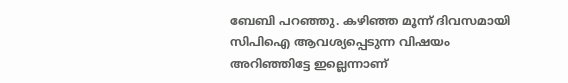ബേബി പറഞ്ഞു. കഴിഞ്ഞ മൂന്ന് ദിവസമായി സിപിഐ ആവശ്യപ്പെടുന്ന വിഷയം അറിഞ്ഞിട്ടേ ഇല്ലെന്നാണ്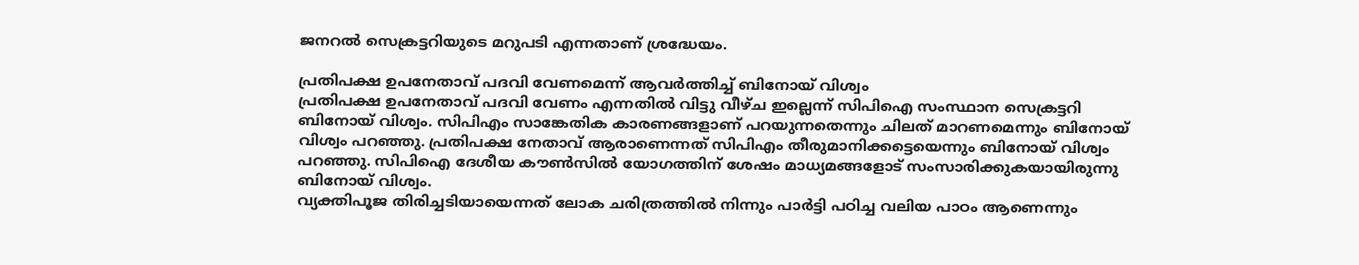ജനറൽ സെക്രട്ടറിയുടെ മറുപടി എന്നതാണ് ശ്രദ്ധേയം.

പ്രതിപക്ഷ ഉപനേതാവ് പദവി വേണമെന്ന് ആവർത്തിച്ച് ബിനോയ് വിശ്വം
പ്രതിപക്ഷ ഉപനേതാവ് പദവി വേണം എന്നതിൽ വിട്ടു വീഴ്ച ഇല്ലെന്ന് സിപിഐ സംസ്ഥാന സെക്രട്ടറി ബിനോയ് വിശ്വം. സിപിഎം സാങ്കേതിക കാരണങ്ങളാണ് പറയുന്നതെന്നും ചിലത് മാറണമെന്നും ബിനോയ് വിശ്വം പറഞ്ഞു. പ്രതിപക്ഷ നേതാവ് ആരാണെന്നത് സിപിഎം തീരുമാനിക്കട്ടെയെന്നും ബിനോയ് വിശ്വം പറഞ്ഞു. സിപിഐ ദേശീയ കൗൺസിൽ യോഗത്തിന് ശേഷം മാധ്യമങ്ങളോട് സംസാരിക്കുകയായിരുന്നു ബിനോയ് വിശ്വം.
വ്യക്തിപൂജ തിരിച്ചടിയായെന്നത് ലോക ചരിത്രത്തിൽ നിന്നും പാർട്ടി പഠിച്ച വലിയ പാഠം ആണെന്നും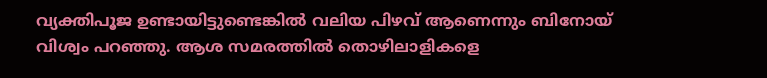വ്യക്തിപൂജ ഉണ്ടായിട്ടുണ്ടെങ്കിൽ വലിയ പിഴവ് ആണെന്നും ബിനോയ് വിശ്വം പറഞ്ഞു. ആശ സമരത്തിൽ തൊഴിലാളികളെ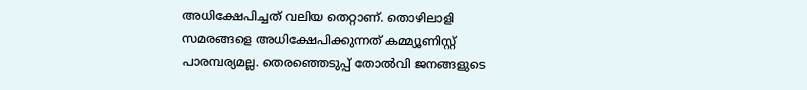അധിക്ഷേപിച്ചത് വലിയ തെറ്റാണ്. തൊഴിലാളി സമരങ്ങളെ അധിക്ഷേപിക്കുന്നത് കമ്മ്യൂണിസ്റ്റ് പാരമ്പര്യമല്ല. തെരഞ്ഞെടുപ്പ് തോൽവി ജനങ്ങളുടെ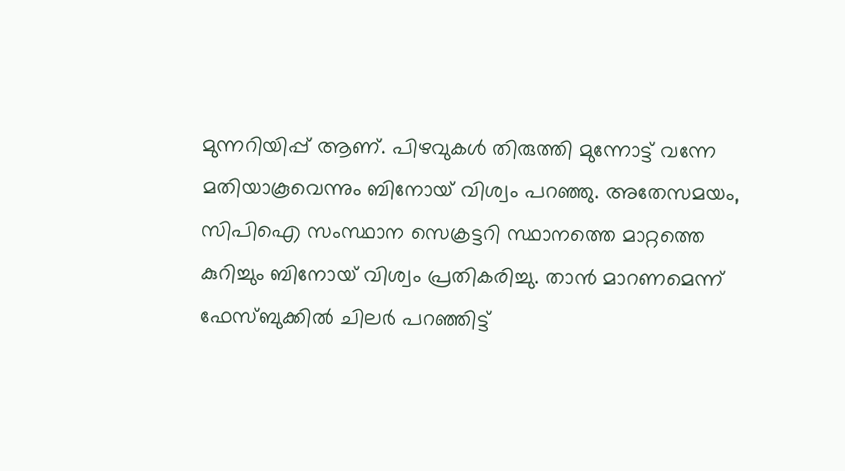മുന്നറിയിപ്പ് ആണ്. പിഴവുകൾ തിരുത്തി മുന്നോട്ട് വന്നേ മതിയാകൂവെന്നും ബിനോയ് വിശ്വം പറഞ്ഞു. അതേസമയം, സിപിഐ സംസ്ഥാന സെക്രട്ടറി സ്ഥാനത്തെ മാറ്റത്തെ കുറിച്ചും ബിനോയ് വിശ്വം പ്രതികരിച്ചു. താൻ മാറണമെന്ന് ഫേസ്ബുക്കിൽ ചിലർ പറഞ്ഞിട്ട്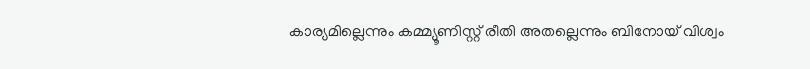കാര്യമില്ലെന്നും കമ്മ്യൂണിസ്റ്റ് രീതി അതല്ലെന്നും ബിനോയ് വിശ്വം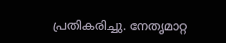പ്രതികരിച്ചു. നേതൃമാറ്റ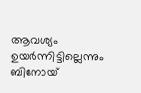ആവശ്യം ഉയർന്നിട്ടില്ലെന്നും ബിനോയ്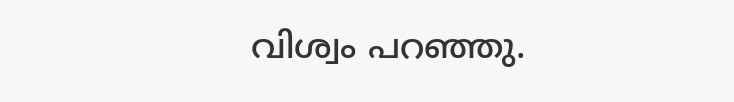വിശ്വം പറഞ്ഞു.